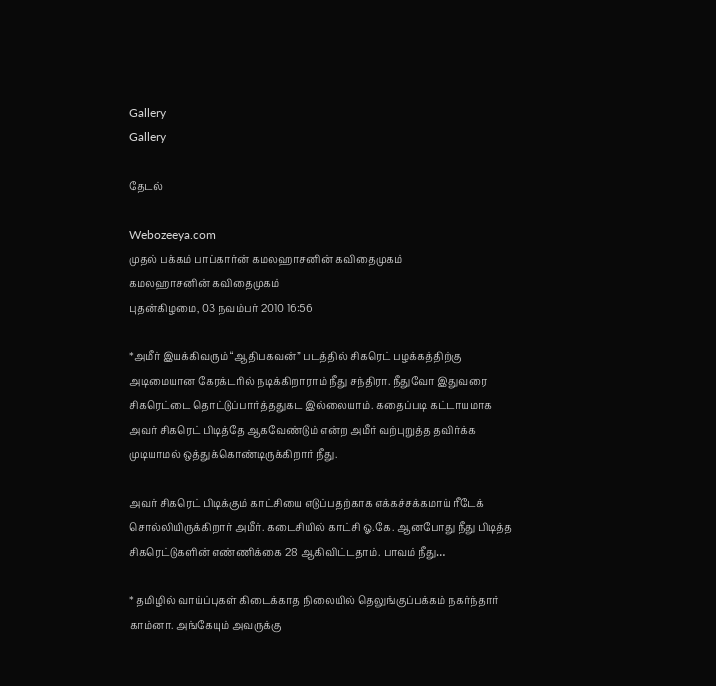Gallery
Gallery

தேடல்

Webozeeya.com
முதல் பக்கம் பாப்கார்ன் கமலஹாசனின் கவிதைமுகம்
கமலஹாசனின் கவிதைமுகம்
புதன்கிழமை, 03 நவம்பர் 2010 16:56

*அமீர் இயக்கிவரும் “ஆதிபகவன்” படத்தில் சிகரெட் பழக்கத்திற்கு அடிமையான கேரக்டரில் நடிக்கிறாராம் நீது சந்திரா. நீதுவோ இதுவரை சிகரெட்டை தொட்டுப்பார்த்ததுகட இல்லையாம். கதைப்படி கட்டாயமாக அவர் சிகரெட் பிடித்தே ஆகவேண்டும் என்ற அமீர் வற்புறுத்த தவிர்க்க முடியாமல் ஒத்துக்கொண்டிருக்கிறார் நீது.

அவர் சிகரெட் பிடிக்கும் காட்சியை எடுப்பதற்காக எக்கச்சக்கமாய் ரீடேக் சொல்லியிருக்கிறார் அமீர். கடைசியில் காட்சி ஓ.கே. ஆனபோது நீது பிடித்த சிகரெட்டுகளின் எண்ணிக்கை 28 ஆகிவிட்டதாம். பாவம் நீது…

* தமிழில் வாய்ப்புகள் கிடைக்காத நிலையில் தெலுங்குப்பக்கம் நகர்ந்தார் காம்னா. அங்கேயும் அவருக்கு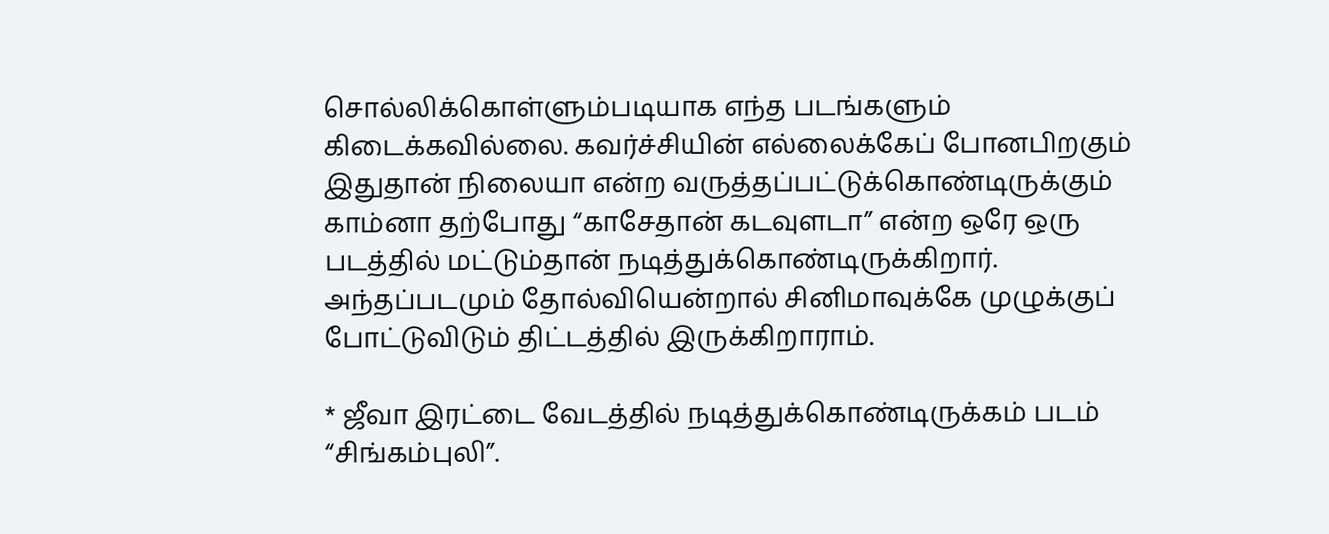சொல்லிக்கொள்ளும்படியாக எந்த படங்களும் கிடைக்கவில்லை. கவர்ச்சியின் எல்லைக்கேப் போனபிறகும் இதுதான் நிலையா என்ற வருத்தப்பட்டுக்கொண்டிருக்கும் காம்னா தற்போது “காசேதான் கடவுளடா” என்ற ஒரே ஒரு படத்தில் மட்டும்தான் நடித்துக்கொண்டிருக்கிறார். அந்தப்படமும் தோல்வியென்றால் சினிமாவுக்கே முழுக்குப் போட்டுவிடும் திட்டத்தில் இருக்கிறாராம்.

* ஜீவா இரட்டை வேடத்தில் நடித்துக்கொண்டிருக்கம் படம் “சிங்கம்புலி”.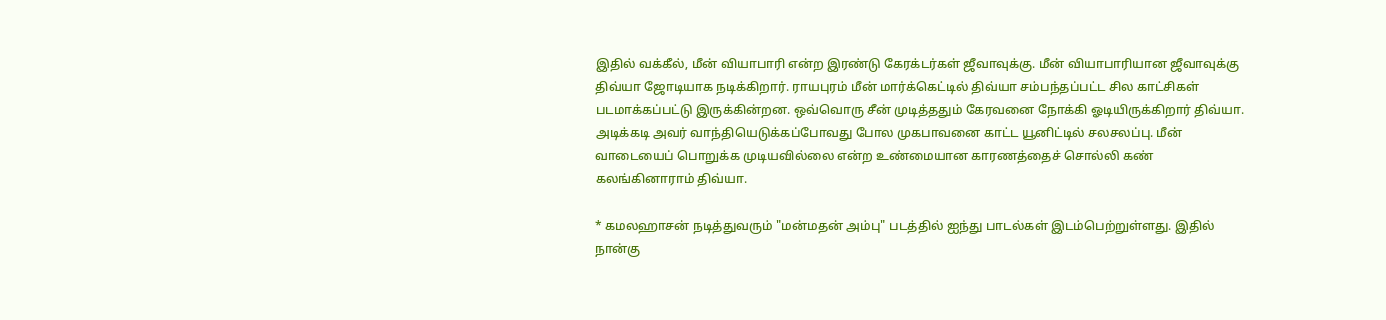இதில் வக்கீல், மீன் வியாபாரி என்ற இரண்டு கேரக்டர்கள் ஜீவாவுக்கு. மீன் வியாபாரியான ஜீவாவுக்கு திவ்யா ஜோடியாக நடிக்கிறார். ராயபுரம் மீன் மார்க்கெட்டில் திவ்யா சம்பந்தப்பட்ட சில காட்சிகள் படமாக்கப்பட்டு இருக்கின்றன. ஒவ்வொரு சீன் முடித்ததும் கேரவனை நோக்கி ஓடியிருக்கிறார் திவ்யா. அடிக்கடி அவர் வாந்தியெடுக்கப்போவது போல முகபாவனை காட்ட யூனிட்டில் சலசலப்பு. மீன் வாடையைப் பொறுக்க முடியவில்லை என்ற உண்மையான காரணத்தைச் சொல்லி கண் கலங்கினாராம் திவ்யா.

* கமலஹாசன் நடித்துவரும் "மன்மதன் அம்பு" படத்தில் ஐந்து பாடல்கள் இடம்பெற்றுள்ளது. இதில் நான்கு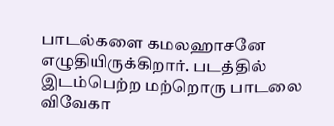பாடல்களை கமலஹாசனே எழுதியிருக்கிறார். படத்தில் இடம்பெற்ற மற்றொரு பாடலை விவேகா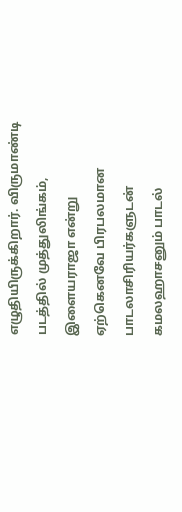எழுதியிருக்கிறார். விருமாண்டி படத்தில் முத்துலிங்கம், இளையராஜா என்று ஏற்கெனவே பிரபலமான பாடலாசிரியர்களுடன் கமலஹாசனும் பாடல்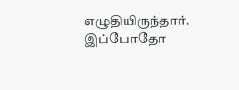எழுதியிருந்தார். இப்போதோ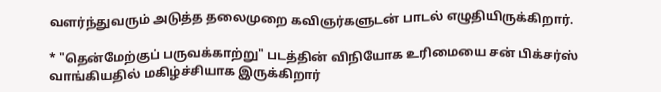வளர்ந்துவரும் அடுத்த தலைமுறை கவிஞர்களுடன் பாடல் எழுதியிருக்கிறார்.

* "தென்மேற்குப் பருவக்காற்று" படத்தின் விநியோக உரிமையை சன் பிக்சர்ஸ் வாங்கியதில் மகிழ்ச்சியாக இருக்கிறார்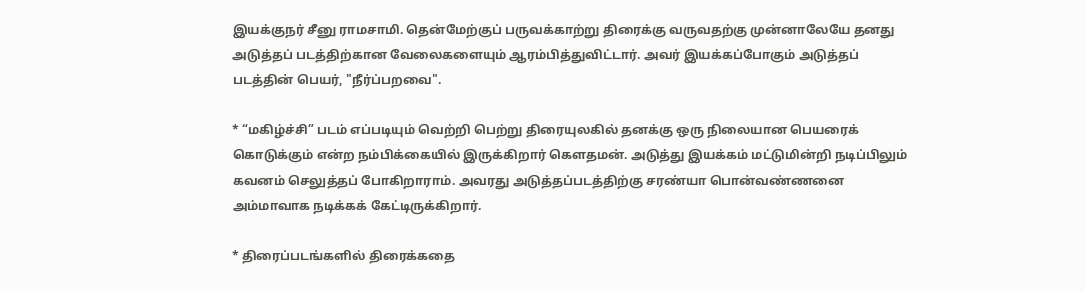இயக்குநர் சீனு ராமசாமி. தென்மேற்குப் பருவக்காற்று திரைக்கு வருவதற்கு முன்னாலேயே தனது அடுத்தப் படத்திற்கான வேலைகளையும் ஆரம்பித்துவிட்டார். அவர் இயக்கப்போகும் அடுத்தப் படத்தின் பெயர், "நீர்ப்பறவை".

* “மகிழ்ச்சி” படம் எப்படியும் வெற்றி பெற்று திரையுலகில் தனக்கு ஒரு நிலையான பெயரைக் கொடுக்கும் என்ற நம்பிக்கையில் இருக்கிறார் கௌதமன். அடுத்து இயக்கம் மட்டுமின்றி நடிப்பிலும் கவனம் செலுத்தப் போகிறாராம். அவரது அடுத்தப்படத்திற்கு சரண்யா பொன்வண்ணனை அம்மாவாக நடிக்கக் கேட்டிருக்கிறார்.

* திரைப்படங்களில் திரைக்கதை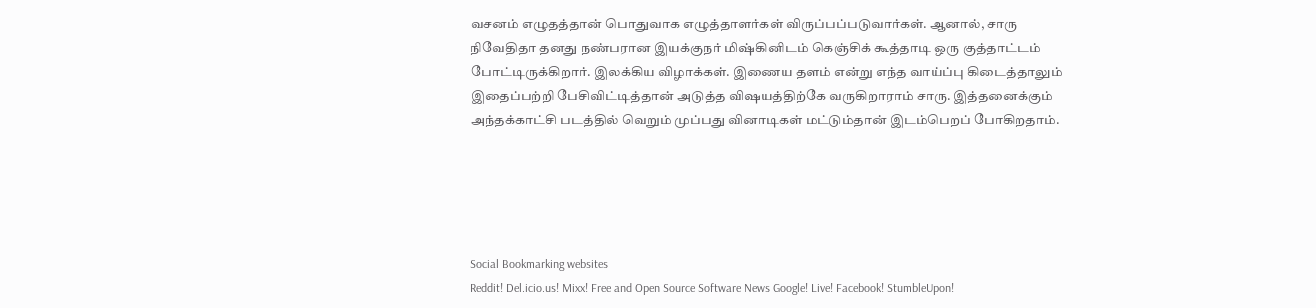வசனம் எழுதத்தான் பொதுவாக எழுத்தாளர்கள் விருப்பப்படுவார்கள். ஆனால், சாரு நிவேதிதா தனது நண்பரான இயக்குநர் மிஷ்கினிடம் கெஞ்சிக் கூத்தாடி ஒரு குத்தாட்டம் போட்டிருக்கிறார். இலக்கிய விழாக்கள். இணைய தளம் என்று எந்த வாய்ப்பு கிடைத்தாலும் இதைப்பற்றி பேசிவிட்டித்தான் அடுத்த விஷயத்திற்கே வருகிறாராம் சாரு. இத்தனைக்கும் அந்தக்காட்சி படத்தில் வெறும் முப்பது வினாடிகள் மட்டும்தான் இடம்பெறப் போகிறதாம்.





Social Bookmarking websites
Reddit! Del.icio.us! Mixx! Free and Open Source Software News Google! Live! Facebook! StumbleUpon!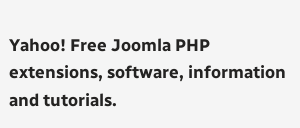Yahoo! Free Joomla PHP extensions, software, information and tutorials.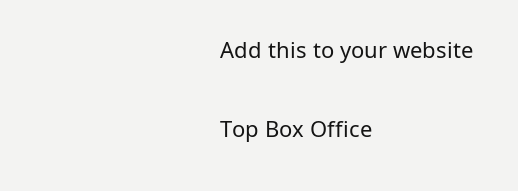Add this to your website


Top Box Office